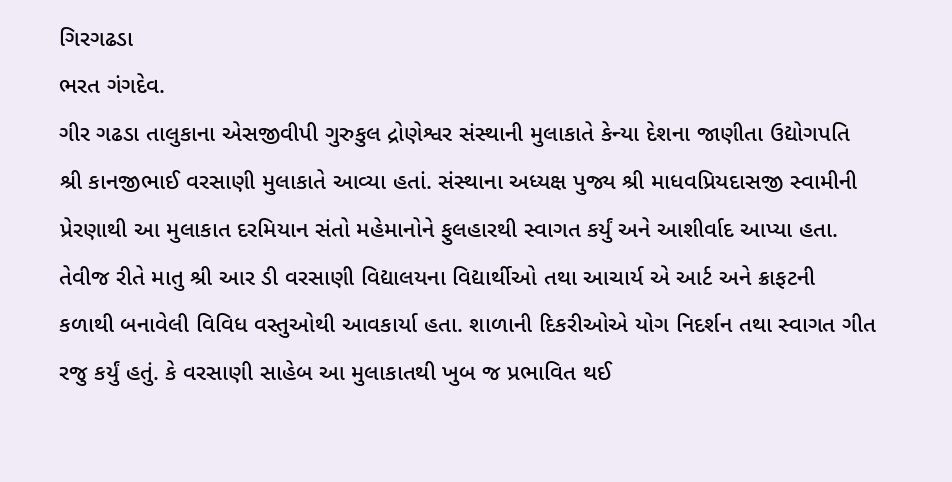ગિરગઢડા
ભરત ગંગદેવ.
ગીર ગઢડા તાલુકાના એસજીવીપી ગુરુકુલ દ્રોણેશ્વર સંસ્થાની મુલાકાતે કેન્યા દેશના જાણીતા ઉદ્યોગપતિ શ્રી કાનજીભાઈ વરસાણી મુલાકાતે આવ્યા હતાં. સંસ્થાના અધ્યક્ષ પુજ્ય શ્રી માધવપ્રિયદાસજી સ્વામીની પ્રેરણાથી આ મુલાકાત દરમિયાન સંતો મહેમાનોને ફુલહારથી સ્વાગત કર્યું અને આશીર્વાદ આપ્યા હતા.
તેવીજ રીતે માતુ શ્રી આર ડી વરસાણી વિદ્યાલયના વિદ્યાર્થીઓ તથા આચાર્ય એ આર્ટ અને ક્રાફટની કળાથી બનાવેલી વિવિધ વસ્તુઓથી આવકાર્યા હતા. શાળાની દિકરીઓએ યોગ નિદર્શન તથા સ્વાગત ગીત રજુ કર્યું હતું. કે વરસાણી સાહેબ આ મુલાકાતથી ખુબ જ પ્રભાવિત થઈ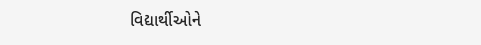વિદ્યાર્થીઓને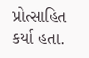પ્રોત્સાહિત કર્યા હતા.